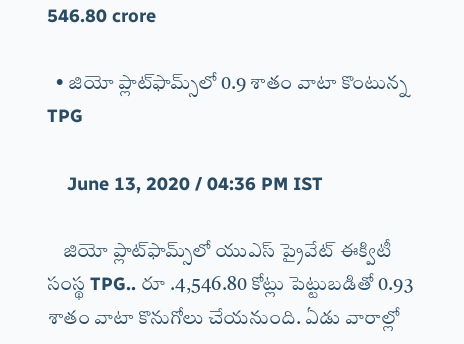546.80 crore

  • జియో ప్లాట్‌ఫామ్స్‌లో 0.9 శాతం వాటా కొంటున్న TPG

    June 13, 2020 / 04:36 PM IST

    జియో ప్లాట్‌ఫామ్స్‌లో యుఎస్ ప్రైవేట్ ఈక్విటీ సంస్థ TPG.. రూ .4,546.80 కోట్లు పెట్టుబడితో 0.93 శాతం వాటా కొనుగోలు చేయనుంది. ఏడు వారాల్లో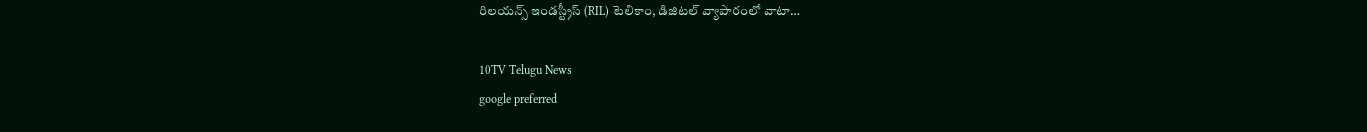రిలయన్స్ ఇండస్ట్రీస్ (RIL) టెలికాం, డిజిటల్ వ్యాపారంలో వాటా…

10TV Telugu News
google preferred